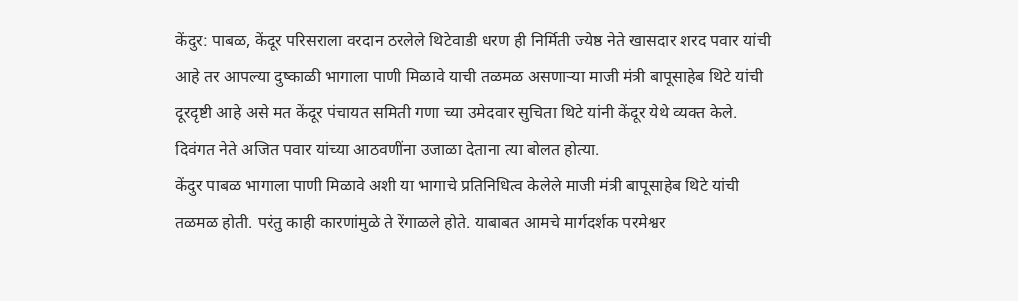केंदुर: पाबळ, केंदूर परिसराला वरदान ठरलेले थिटेवाडी धरण ही निर्मिती ज्येष्ठ नेते खासदार शरद पवार यांची आहे तर आपल्या दुष्काळी भागाला पाणी मिळावे याची तळमळ असणाऱ्या माजी मंत्री बापूसाहेब थिटे यांची दूरदृष्टी आहे असे मत केंदूर पंचायत समिती गणा च्या उमेदवार सुचिता थिटे यांनी केंदूर येथे व्यक्त केले. दिवंगत नेते अजित पवार यांच्या आठवणींना उजाळा देताना त्या बोलत होत्या.
केंदुर पाबळ भागाला पाणी मिळावे अशी या भागाचे प्रतिनिधित्व केलेले माजी मंत्री बापूसाहेब थिटे यांची तळमळ होती. परंतु काही कारणांमुळे ते रेंगाळले होते. याबाबत आमचे मार्गदर्शक परमेश्वर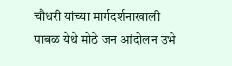चौधरी यांच्या मार्गदर्शनाखाली पाबळ येथे मोठे जन आंदोलन उभे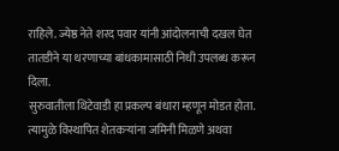राहिले. ज्येष्ठ नेते शरद पवार यांनी आंदोलनाची दखल घेत तातडीने या धरणाच्या बांधकामासाठी निधी उपलब्ध करून दिला.
सुरुवातीला थिटेवाडी हा प्रकल्प बंधारा म्हणून मोडत होता. त्यामुळे विस्थापित शेतकऱ्यांना जमिनी मिळणे अथवा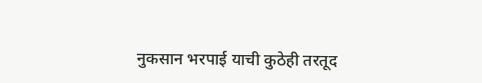नुकसान भरपाई याची कुठेही तरतूद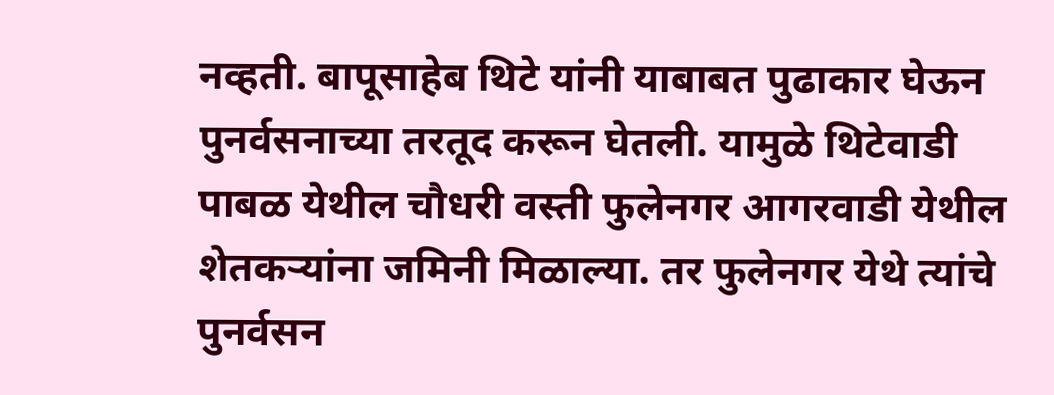नव्हती. बापूसाहेब थिटे यांनी याबाबत पुढाकार घेऊन पुनर्वसनाच्या तरतूद करून घेतली. यामुळे थिटेवाडी पाबळ येथील चौधरी वस्ती फुलेनगर आगरवाडी येथील शेतकऱ्यांना जमिनी मिळाल्या. तर फुलेनगर येथे त्यांचे पुनर्वसन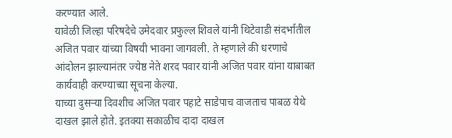करण्यात आले.
यावेळी जिल्हा परिषदेचे उमेदवार प्रफुल्ल शिवले यांनी थिटेवाडी संदर्भातील अजित पवार यांच्या विषयी भावना जागवली. ते म्हणाले की धरणाचे आंदोलन झाल्यानंतर ज्येष्ठ नेते शरद पवार यांनी अजित पवार यांना याबाबत कार्यवाही करण्याच्या सूचना केल्या.
याच्या दुसऱ्या दिवशीच अजित पवार पहाटे साडेपाच वाजताच पाबळ येथे दाखल झाले होते. इतक्या सकाळीच दादा दाखल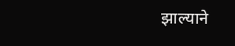झाल्याने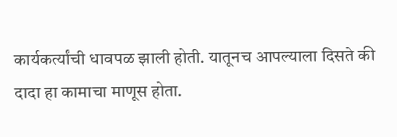कार्यकर्त्यांची धावपळ झाली होती. यातूनच आपल्याला दिसते की दादा हा कामाचा माणूस होता.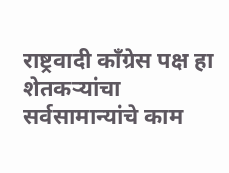राष्ट्रवादी काँग्रेस पक्ष हा शेतकऱ्यांचा सर्वसामान्यांचे काम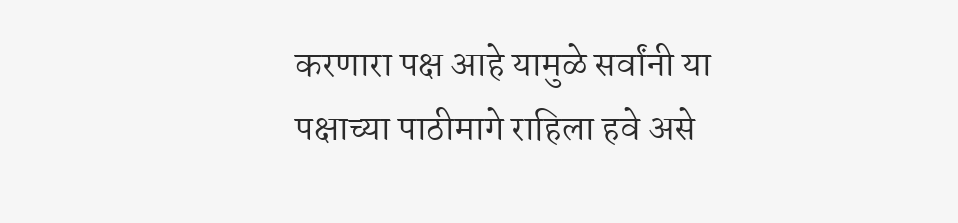करणारा पक्ष आहे यामुळे सर्वांनी या पक्षाच्या पाठीमागे राहिला हवे असे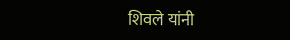शिवले यांनी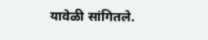यावेळी सांगितले.